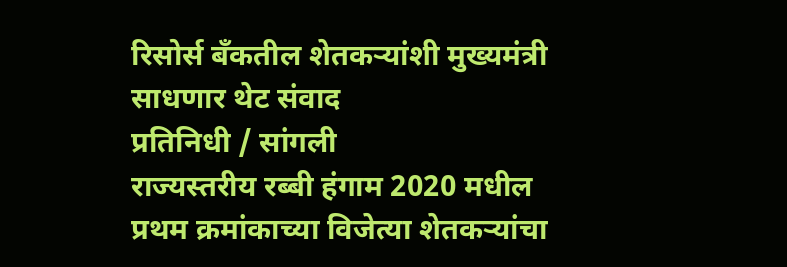रिसोर्स बँकतील शेतकऱ्यांशी मुख्यमंत्री साधणार थेट संवाद
प्रतिनिधी / सांगली
राज्यस्तरीय रब्बी हंगाम 2020 मधील प्रथम क्रमांकाच्या विजेत्या शेतकऱ्यांचा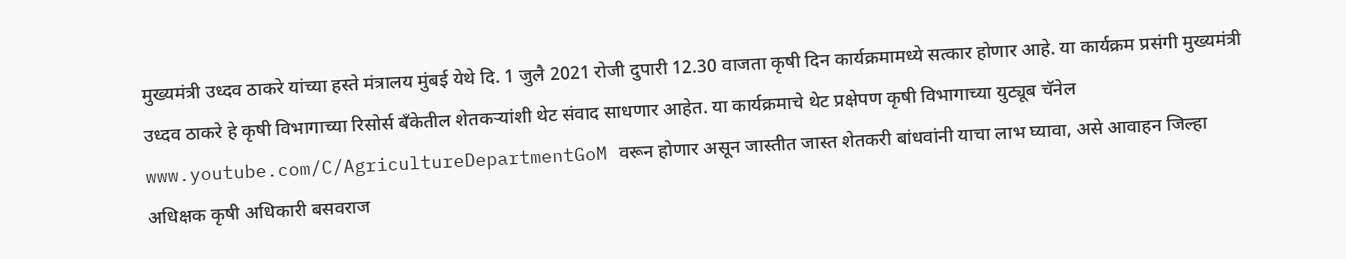मुख्यमंत्री उध्दव ठाकरे यांच्या हस्ते मंत्रालय मुंबई येथे दि. 1 जुलै 2021 रोजी दुपारी 12.30 वाजता कृषी दिन कार्यक्रमामध्ये सत्कार होणार आहे. या कार्यक्रम प्रसंगी मुख्यमंत्री उध्दव ठाकरे हे कृषी विभागाच्या रिसोर्स बँकेतील शेतकऱ्यांशी थेट संवाद साधणार आहेत. या कार्यक्रमाचे थेट प्रक्षेपण कृषी विभागाच्या युट्यूब चॅनेल www.youtube.com/C/AgricultureDepartmentGoM वरून होणार असून जास्तीत जास्त शेतकरी बांधवांनी याचा लाभ घ्यावा, असे आवाहन जिल्हा अधिक्षक कृषी अधिकारी बसवराज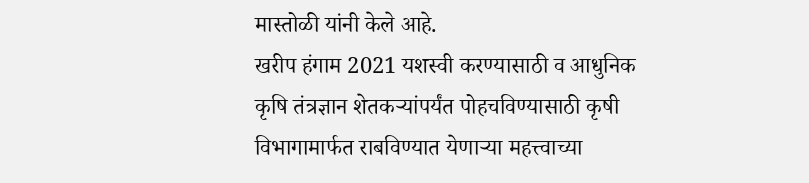मास्तोळी यांनी केले आहे.
खरीप हंगाम 2021 यशस्वी करण्यासाठी व आधुनिक कृषि तंत्रज्ञान शेतकऱ्यांपर्यंत पोहचविण्यासाठी कृषी विभागामार्फत राबविण्यात येणाऱ्या महत्त्वाच्या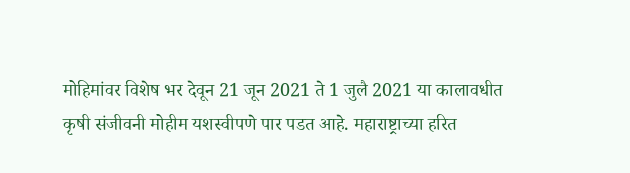मोहिमांवर विशेष भर देवून 21 जून 2021 ते 1 जुलै 2021 या कालावधीत कृषी संजीवनी मोहीम यशस्वीपणे पार पडत आहे. महाराष्ट्राच्या हरित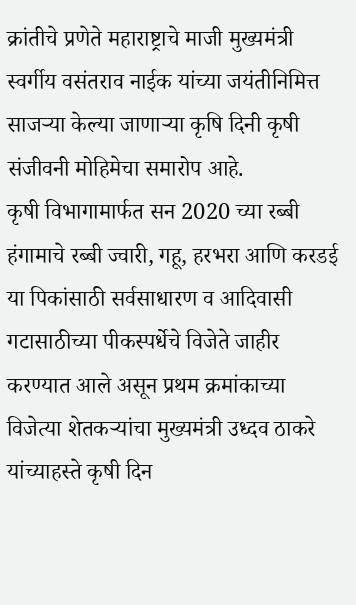क्रांतीचे प्रणेते महाराष्ट्राचे माजी मुख्यमंत्री स्वर्गीय वसंतराव नाईक यांच्या जयंतीनिमित्त साजऱ्या केल्या जाणाऱ्या कृषि दिनी कृषी संजीवनी मोहिमेचा समारोप आहे.
कृषी विभागामार्फत सन 2020 च्या रब्बी हंगामाचे रब्बी ज्वारी, गहू, हरभरा आणि करडई या पिकांसाठी सर्वसाधारण व आदिवासी गटासाठीच्या पीकस्पर्धेचे विजेते जाहीर करण्यात आले असून प्रथम क्रमांकाच्या विजेत्या शेतकऱ्यांचा मुख्यमंत्री उध्दव ठाकरे यांच्याहस्ते कृषी दिन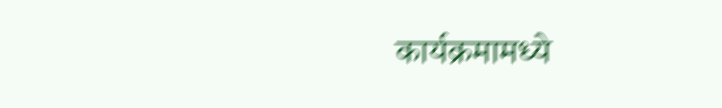कार्यक्रमामध्ये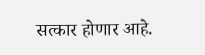सत्कार होणार आहे.